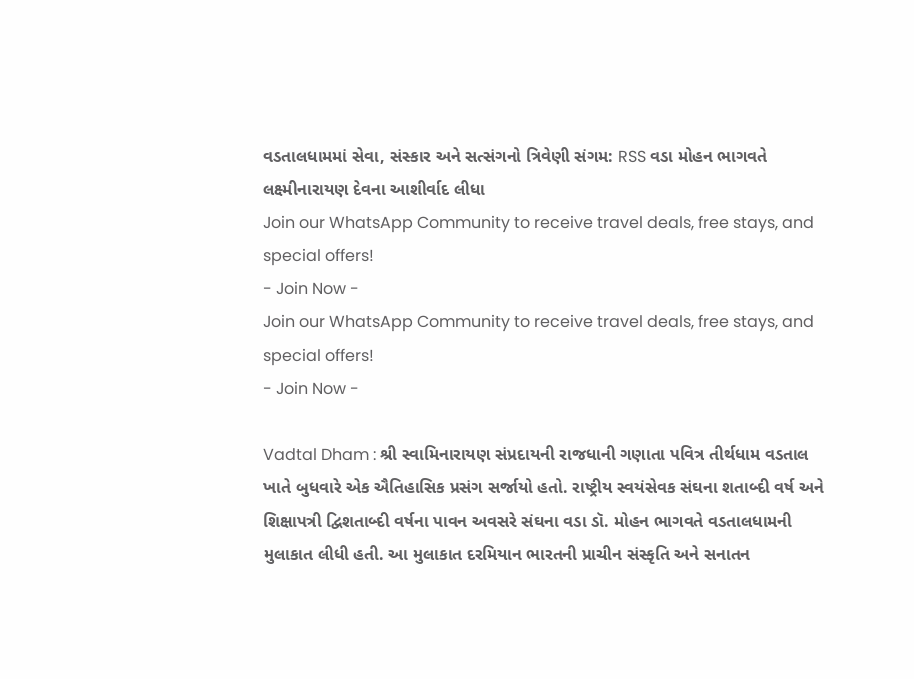વડતાલધામમાં સેવા, સંસ્કાર અને સત્સંગનો ત્રિવેણી સંગમ: RSS વડા મોહન ભાગવતે લક્ષ્મીનારાયણ દેવના આશીર્વાદ લીધા
Join our WhatsApp Community to receive travel deals, free stays, and special offers!
- Join Now -
Join our WhatsApp Community to receive travel deals, free stays, and special offers!
- Join Now -

Vadtal Dham : શ્રી સ્વામિનારાયણ સંપ્રદાયની રાજધાની ગણાતા પવિત્ર તીર્થધામ વડતાલ ખાતે બુધવારે એક ઐતિહાસિક પ્રસંગ સર્જાયો હતો. રાષ્ટ્રીય સ્વયંસેવક સંઘના શતાબ્દી વર્ષ અને શિક્ષાપત્રી દ્વિશતાબ્દી વર્ષના પાવન અવસરે સંઘના વડા ડૉ. મોહન ભાગવતે વડતાલધામની મુલાકાત લીધી હતી. આ મુલાકાત દરમિયાન ભારતની પ્રાચીન સંસ્કૃતિ અને સનાતન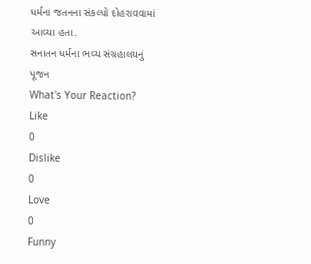ધર્મના જતનના સંકલ્પો દોહરાવવામાં આવ્યા હતા.
સનાતન ધર્મના ભવ્ય સંગ્રહાલયનું પૂજન
What's Your Reaction?
Like
0
Dislike
0
Love
0
Funny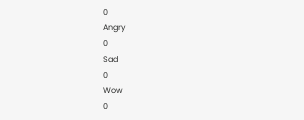0
Angry
0
Sad
0
Wow
0